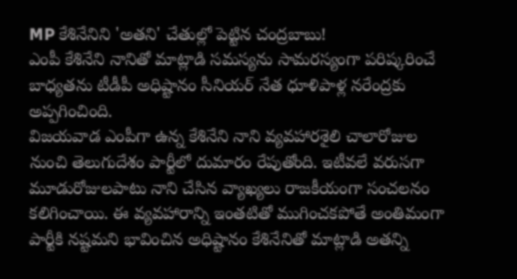MP కేశినేనిని 'అతని' చేతుల్లో పెట్టిన చంద్రబాబు!
ఎంపీ కేశినేని నానితో మాట్లాడి సమస్యను సామరస్యంగా పరిష్కరించే బాధ్యతను టీడీపీ అధిష్టానం సీనియర్ నేత ధూళిపాళ్ల నరేంద్రకు అప్పగించింది.
విజయవాడ ఎంపీగా ఉన్న కేశినేని నాని వ్యవహారశైలి చాలారోజుల నుంచి తెలుగుదేశం పార్టీలో దుమారం రేపుతోంది. ఇటీవలే వరుసగా మూడురోజులపాటు నాని చేసిన వ్యాఖ్యలు రాజకీయంగా సంచలనం కలిగించాయి. ఈ వ్యవహారాన్ని ఇంతటితో ముగించకపోతే అంతిమంగా పార్టీకి నష్టమని భావించిన అధిష్టానం కేశినేనితో మాట్లాడి అతన్ని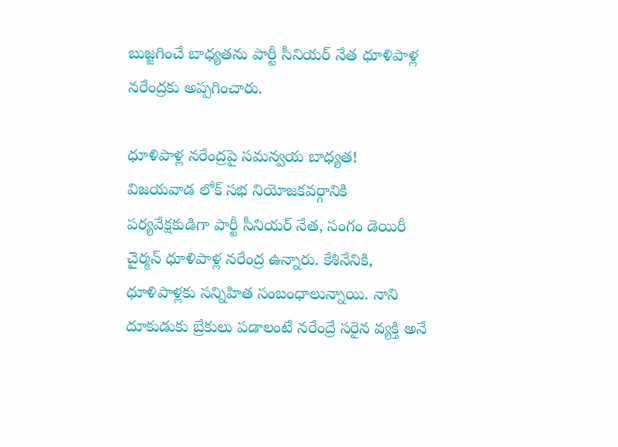బుజ్జగించే బాధ్యతను పార్టీ సీనియర్ నేత ధూళిపాళ్ల నరేంద్రకు అప్పగించారు.

ధూళిపాళ్ల నరేంద్రపై సమన్వయ బాధ్యత!
విజయవాడ లోక్ సభ నియోజకవర్గానికి పర్యవేక్షకుడిగా పార్టీ సీనియర్ నేత, సంగం డెయిరీ చైర్మన్ ధూళిపాళ్ల నరేంద్ర ఉన్నారు. కేశినేనికి, ధూళిపాళ్లకు సన్నిహిత సంబంధాలున్నాయి. నాని దూకుడుకు బ్రేకులు పడాలంటే నరేంద్రే సరైన వ్యక్తి అనే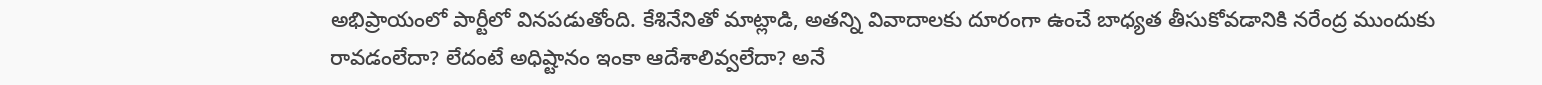అభిప్రాయంలో పార్టీలో వినపడుతోంది. కేశినేనితో మాట్లాడి, అతన్ని వివాదాలకు దూరంగా ఉంచే బాధ్యత తీసుకోవడానికి నరేంద్ర ముందుకు రావడంలేదా? లేదంటే అధిష్టానం ఇంకా ఆదేశాలివ్వలేదా? అనే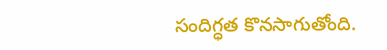సందిగ్ధత కొనసాగుతోంది.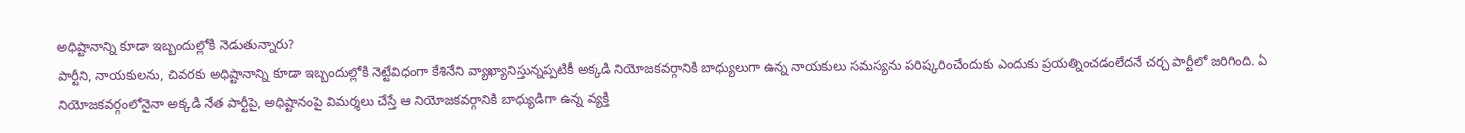అధిష్టానాన్ని కూడా ఇబ్బందుల్లోకి నెడుతున్నారు?
పార్టీని, నాయకులను, చివరకు అధిష్టానాన్ని కూడా ఇబ్బందుల్లోకి నెట్టేవిధంగా కేశినేని వ్యాఖ్యానిస్తున్నప్పటికీ అక్కడి నియోజకవర్గానికి బాధ్యులుగా ఉన్న నాయకులు సమస్యను పరిష్కరించేందుకు ఎందుకు ప్రయత్నించడంలేదనే చర్చ పార్టీలో జరిగింది. ఏ నియోజకవర్గంలోనైనా అక్కడి నేత పార్టీపై, అధిష్టానంపై విమర్శలు చేస్తే ఆ నియోజకవర్గానికి బాధ్యుడిగా ఉన్న వ్యక్తి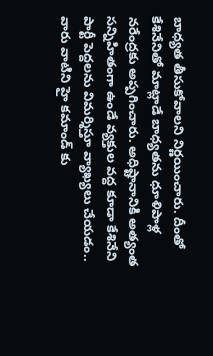బాధ్యత తీసుకోవాలని నిర్ణయించారు. దీంతో కేశినేనితో మాట్లాడే బాధ్యతను ధూళిపాళ్ల నరేంద్రకు అప్పగించారు. అధిష్టానానికి అత్యంత సన్నిహితంగా ఉండే వ్యక్తుల వద్ద కూడా కేశినేని పార్టీ పెద్దలను విమర్శిస్తూ వ్యాఖ్యలు చేయడం.. వారు వాటిని హై కమాండ్ కు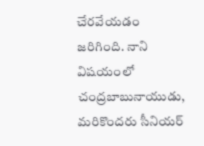చేరవేయడం జరిగింది. నాని విషయంలో చంద్రబాబునాయుడు, మరికొందరు సీనియర్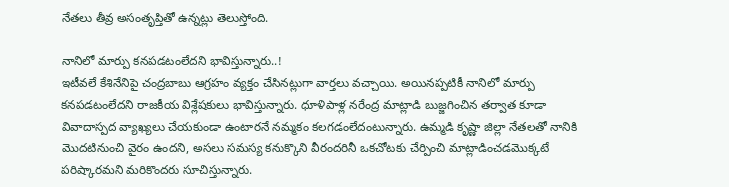నేతలు తీవ్ర అసంతృప్తితో ఉన్నట్లు తెలుస్తోంది.

నానిలో మార్పు కనపడటంలేదని భావిస్తున్నారు..!
ఇటీవలే కేశినేనిపై చంద్రబాబు ఆగ్రహం వ్యక్తం చేసినట్లుగా వార్తలు వచ్చాయి. అయినప్పటికీ నానిలో మార్పు కనపడటంలేదని రాజకీయ విశ్లేషకులు భావిస్తున్నారు. ధూళిపాళ్ల నరేంద్ర మాట్లాడి బుజ్జగించిన తర్వాత కూడా వివాదాస్పద వ్యాఖ్యలు చేయకుండా ఉంటారనే నమ్మకం కలగడంలేదంటున్నారు. ఉమ్మడి కృష్ణా జిల్లా నేతలతో నానికి మొదటినుంచి వైరం ఉందని, అసలు సమస్య కనుక్కొని వీరందరినీ ఒకచోటకు చేర్పించి మాట్లాడించడమొక్కటే పరిష్కారమని మరికొందరు సూచిస్తున్నారు.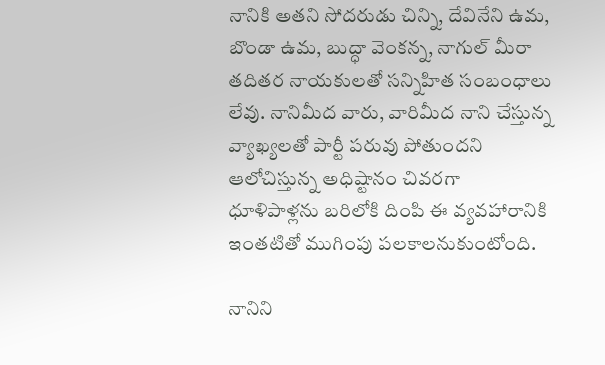నానికి అతని సోదరుడు చిన్ని, దేవినేని ఉమ, బొండా ఉమ, బుద్ధా వెంకన్న, నాగుల్ మీరా తదితర నాయకులతో సన్నిహిత సంబంధాలు లేవు. నానిమీద వారు, వారిమీద నాని చేస్తున్న వ్యాఖ్యలతో పార్టీ పరువు పోతుందని ఆలోచిస్తున్న అధిష్టానం చివరగా ధూళిపాళ్లను బరిలోకి దింపి ఈ వ్యవహారానికి ఇంతటితో ముగింపు పలకాలనుకుంటోంది.

నానిని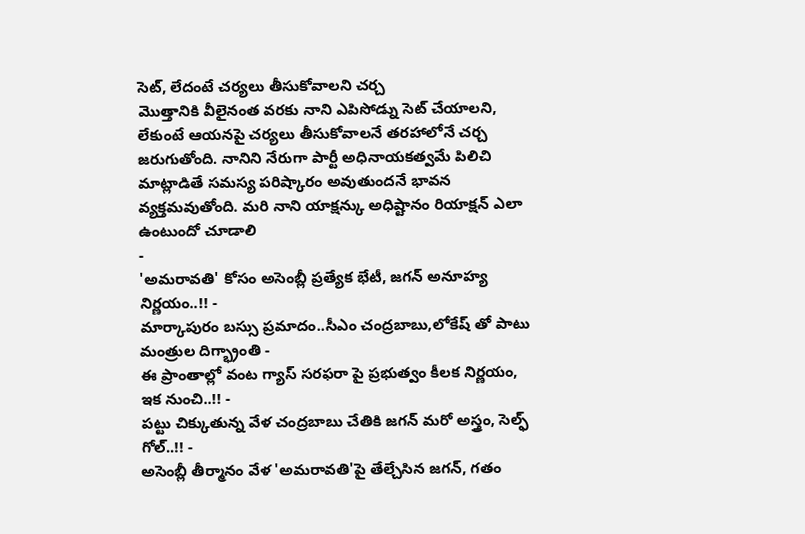సెట్, లేదంటే చర్యలు తీసుకోవాలని చర్చ
మొత్తానికి వీలైనంత వరకు నాని ఎపిసోడ్ను సెట్ చేయాలని, లేకుంటే ఆయనపై చర్యలు తీసుకోవాలనే తరహాలోనే చర్చ జరుగుతోంది. నానిని నేరుగా పార్టీ అధినాయకత్వమే పిలిచి మాట్లాడితే సమస్య పరిష్కారం అవుతుందనే భావన వ్యక్తమవుతోంది. మరి నాని యాక్షన్కు అధిష్టానం రియాక్షన్ ఎలా ఉంటుందో చూడాలి
-
'అమరావతి' కోసం అసెంబ్లీ ప్రత్యేక భేటీ, జగన్ అనూహ్య నిర్ణయం..!! -
మార్కాపురం బస్సు ప్రమాదం..సీఎం చంద్రబాబు,లోకేష్ తో పాటు మంత్రుల దిగ్భ్రాంతి -
ఈ ప్రాంతాల్లో వంట గ్యాస్ సరఫరా పై ప్రభుత్వం కీలక నిర్ణయం, ఇక నుంచి..!! -
పట్టు చిక్కుతున్న వేళ చంద్రబాబు చేతికి జగన్ మరో అస్త్రం, సెల్ఫ్ గోల్..!! -
అసెంబ్లీ తీర్మానం వేళ 'అమరావతి'పై తేల్చేసిన జగన్, గతం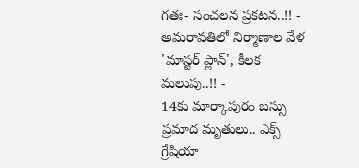గతః- సంచలన ప్రకటన..!! -
అమరావతిలో నిర్మాణాల వేళ 'మాస్టర్ ప్లాన్', కీలక మలుపు..!! -
14కు మార్కాపురం బస్సు ప్రమాద మృతులు.. ఎక్స్ గ్రేషియా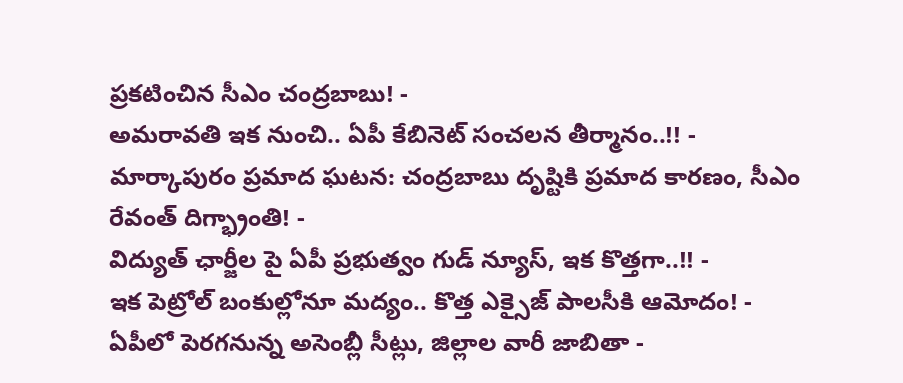ప్రకటించిన సీఎం చంద్రబాబు! -
అమరావతి ఇక నుంచి.. ఏపీ కేబినెట్ సంచలన తీర్మానం..!! -
మార్కాపురం ప్రమాద ఘటన: చంద్రబాబు దృష్టికి ప్రమాద కారణం, సీఎం రేవంత్ దిగ్భ్రాంతి! -
విద్యుత్ ఛార్జీల పై ఏపీ ప్రభుత్వం గుడ్ న్యూస్, ఇక కొత్తగా..!! -
ఇక పెట్రోల్ బంకుల్లోనూ మద్యం.. కొత్త ఎక్సైజ్ పాలసీకి ఆమోదం! -
ఏపీలో పెరగనున్న అసెంబ్లీ సీట్లు, జిల్లాల వారీ జాబితా -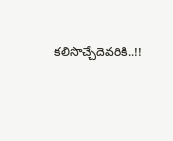కలిసొచ్చేదెవరికి..!!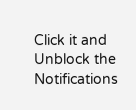Click it and Unblock the Notifications